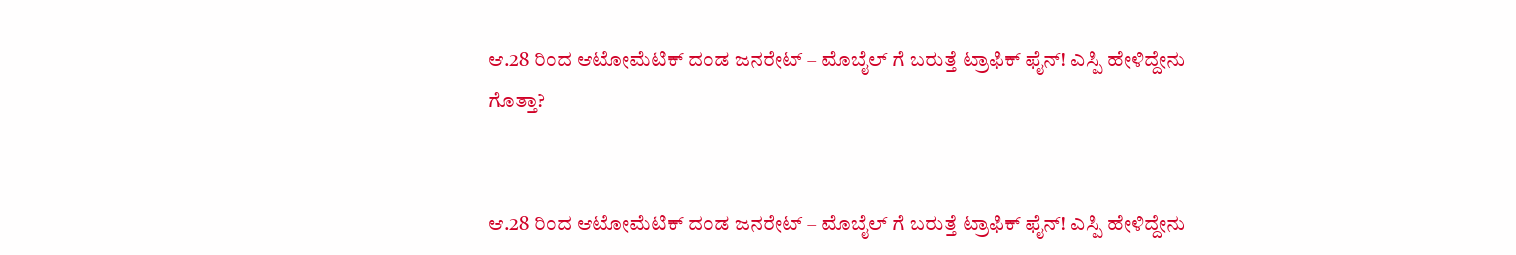ಆ.28 ರಿಂದ ಆಟೋಮೆಟಿಕ್ ದಂಡ ಜನರೇಟ್ – ಮೊಬೈಲ್ ಗೆ ಬರುತ್ತೆ ಟ್ರಾಫಿಕ್ ಫೈನ್! ಎಸ್ಪಿ ಹೇಳಿದ್ದೇನು ಗೊತ್ತಾ?


ಆ.28 ರಿಂದ ಆಟೋಮೆಟಿಕ್ ದಂಡ ಜನರೇಟ್ – ಮೊಬೈಲ್ ಗೆ ಬರುತ್ತೆ ಟ್ರಾಫಿಕ್ ಫೈನ್! ಎಸ್ಪಿ ಹೇಳಿದ್ದೇನು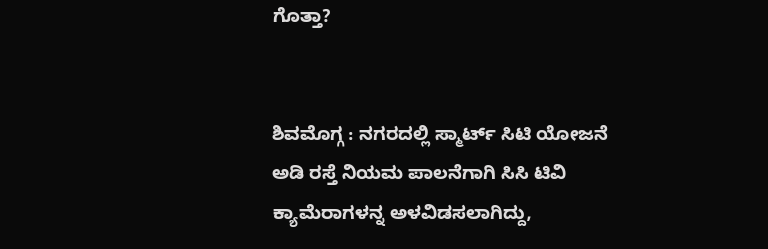ಗೊತ್ತಾ?


ಶಿವಮೊಗ್ಗ : ನಗರದಲ್ಲಿ ಸ್ಮಾರ್ಟ್ ಸಿಟಿ ಯೋಜನೆ ಅಡಿ ರಸ್ತೆ ನಿಯಮ ಪಾಲನೆಗಾಗಿ ಸಿಸಿ ಟಿವಿ ಕ್ಯಾಮೆರಾಗಳನ್ನ ಅಳವಿಡಸಲಾಗಿದ್ದು,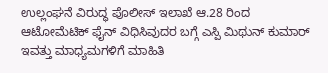ಉಲ್ಲಂಘನೆ ವಿರುದ್ಧ ಪೊಲೀಸ್ ಇಲಾಖೆ ಆ.28 ರಿಂದ ಆಟೋಮೆಟಿಕ್ ಫೈನ್ ವಿಧಿಸಿವುದರ ಬಗ್ಗೆ ಎಸ್ಪಿ ಮಿಥುನ್ ಕುಮಾರ್ ಇವತ್ತು ಮಾಧ್ಯಮಗಳಿಗೆ ಮಾಹಿತಿ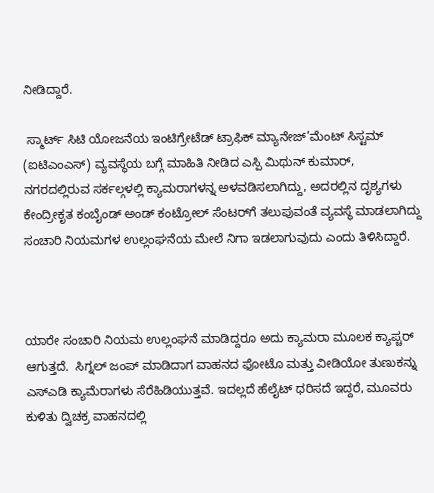ನೀಡಿದ್ದಾರೆ.

 ಸ್ಮಾರ್ಟ್ ಸಿಟಿ ಯೋಜನೆಯ ಇಂಟಿಗ್ರೇಟೆಡ್ ಟ್ರಾಫಿಕ್ ಮ್ಯಾನೇಜ್’ಮೆಂಟ್ ಸಿಸ್ಟಮ್ (ಐಟಿಎಂಎಸ್) ವ್ಯವಸ್ಥೆಯ ಬಗ್ಗೆ ಮಾಹಿತಿ ನೀಡಿದ ಎಸ್ಪಿ ಮಿಥುನ್ ಕುಮಾರ್,  ನಗರದಲ್ಲಿರುವ ಸರ್ಕಲ್ಗಳಲ್ಲಿ ಕ್ಯಾಮರಾಗಳನ್ನ ಅಳವಡಿಸಲಾಗಿದ್ದು, ಅದರಲ್ಲಿನ ದೃಶ್ಯಗಳು ಕೇಂದ್ರೀಕೃತ ಕಂಬೈಂಡ್ ಅಂಡ್ ಕಂಟ್ರೋಲ್‌ ಸೆಂಟರ್‌ಗೆ ತಲುಪುವಂತೆ ವ್ಯವಸ್ಥೆ ಮಾಡಲಾಗಿದ್ದು ಸಂಚಾರಿ ನಿಯಮಗಳ ಉಲ್ಲಂಘನೆಯ ಮೇಲೆ ನಿಗಾ ಇಡಲಾಗುವುದು ಎಂದು ತಿಳಿಸಿದ್ದಾರೆ.



ಯಾರೇ ಸಂಚಾರಿ ನಿಯಮ ಉಲ್ಲಂಘನೆ ಮಾಡಿದ್ದರೂ ಅದು ಕ್ಯಾಮರಾ ಮೂಲಕ ಕ್ಯಾಪ್ಚರ್ ಆಗುತ್ತದೆ.  ಸಿಗ್ನಲ್‌ ಜಂಪ್ ಮಾಡಿದಾಗ ವಾಹನದ ಫೋಟೊ ಮತ್ತು ವೀಡಿಯೋ ತುಣುಕನ್ನು ಎಸ್‌ಎಡಿ ಕ್ಯಾಮೆರಾಗಳು ಸೆರೆಹಿಡಿಯುತ್ತವೆ. ಇದಲ್ಲದೆ ಹೆಲೈಟ್ ಧರಿಸದೆ ಇದ್ದರೆ, ಮೂವರು ಕುಳಿತು ದ್ವಿಚಕ್ರ ವಾಹನದಲ್ಲಿ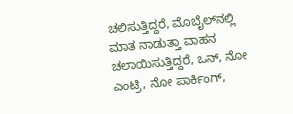ಚಲಿಸುತ್ತಿದ್ದರೆ, ಮೊಬೈಲ್‌ನಲ್ಲಿ ಮಾತ ನಾಡುತ್ತಾ ವಾಹನ ಚಲಾಯಿಸುತ್ತಿದ್ದರೆ, ಒನ್‌, ನೋ ಎಂಟ್ರಿ, ನೋ ಪಾರ್ಕಿಂಗ್‌,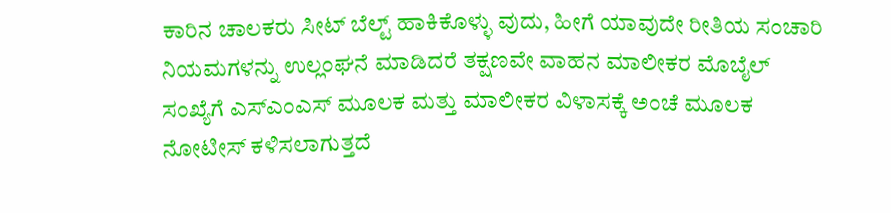ಕಾರಿನ ಚಾಲಕರು ಸೀಟ್ ಬೆಲ್ಟ್ ಹಾಕಿಕೊಳ್ಳು ವುದು, ಹೀಗೆ ಯಾವುದೇ ರೀತಿಯ ಸಂಚಾರಿ ನಿಯಮಗಳನ್ನು ಉಲ್ಲಂಘನೆ ಮಾಡಿದರೆ ತಕ್ಷಣವೇ ವಾಹನ ಮಾಲೀಕರ ಮೊಬೈಲ್ ಸಂಖ್ಯೆಗೆ ಎಸ್ಎಂಎಸ್ ಮೂಲಕ ಮತ್ತು ಮಾಲೀಕರ ವಿಳಾಸಕ್ಕೆ ಅಂಚೆ ಮೂಲಕ ನೋಟೀಸ್ ಕಳಿಸಲಾಗುತ್ತದೆ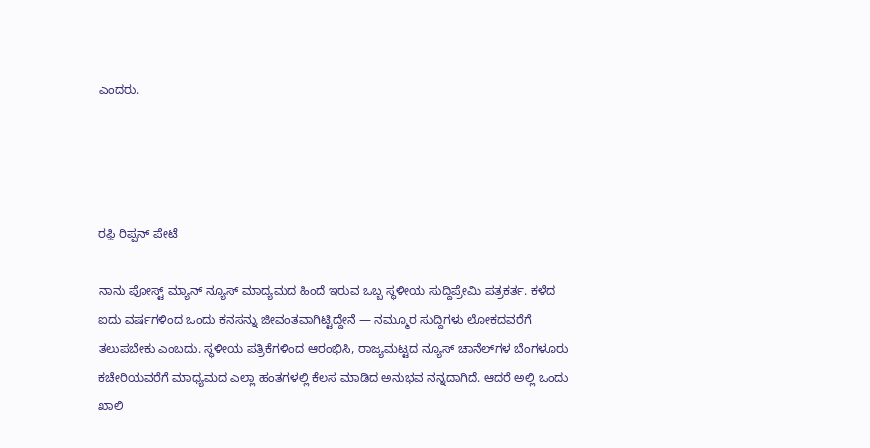ಎಂದರು.




ರಫ಼ಿ ರಿಪ್ಪನ್ ಪೇಟೆ

ನಾನು ಪೋಸ್ಟ್ ಮ್ಯಾನ್ ನ್ಯೂಸ್ ಮಾದ್ಯಮದ ಹಿಂದೆ ಇರುವ ಒಬ್ಬ ಸ್ಥಳೀಯ ಸುದ್ದಿಪ್ರೇಮಿ ಪತ್ರಕರ್ತ. ಕಳೆದ ಐದು ವರ್ಷಗಳಿಂದ ಒಂದು ಕನಸನ್ನು ಜೀವಂತವಾಗಿಟ್ಟಿದ್ದೇನೆ — ನಮ್ಮೂರ ಸುದ್ದಿಗಳು ಲೋಕದವರೆಗೆ ತಲುಪಬೇಕು ಎಂಬದು. ಸ್ಥಳೀಯ ಪತ್ರಿಕೆಗಳಿಂದ ಆರಂಭಿಸಿ, ರಾಜ್ಯಮಟ್ಟದ ನ್ಯೂಸ್ ಚಾನೆಲ್‌ಗಳ ಬೆಂಗಳೂರು ಕಚೇರಿಯವರೆಗೆ ಮಾಧ್ಯಮದ ಎಲ್ಲಾ ಹಂತಗಳಲ್ಲಿ ಕೆಲಸ ಮಾಡಿದ ಅನುಭವ ನನ್ನದಾಗಿದೆ. ಆದರೆ ಅಲ್ಲಿ ಒಂದು ಖಾಲಿ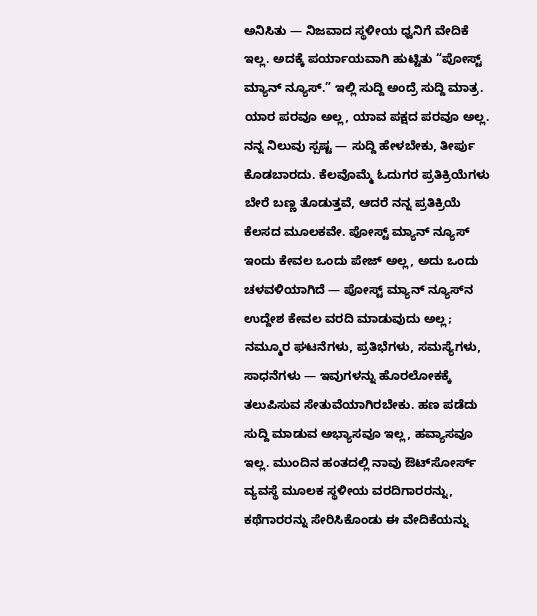ಅನಿಸಿತು — ನಿಜವಾದ ಸ್ಥಳೀಯ ಧ್ವನಿಗೆ ವೇದಿಕೆ ಇಲ್ಲ. ಅದಕ್ಕೆ ಪರ್ಯಾಯವಾಗಿ ಹುಟ್ಟಿತು “ಪೋಸ್ಟ್ ಮ್ಯಾನ್ ನ್ಯೂಸ್.” ಇಲ್ಲಿ ಸುದ್ದಿ ಅಂದ್ರೆ ಸುದ್ದಿ ಮಾತ್ರ. ಯಾರ ಪರವೂ ಅಲ್ಲ, ಯಾವ ಪಕ್ಷದ ಪರವೂ ಅಲ್ಲ. ನನ್ನ ನಿಲುವು ಸ್ಪಷ್ಟ — ಸುದ್ದಿ ಹೇಳಬೇಕು, ತೀರ್ಪು ಕೊಡಬಾರದು. ಕೆಲವೊಮ್ಮೆ ಓದುಗರ ಪ್ರತಿಕ್ರಿಯೆಗಳು ಬೇರೆ ಬಣ್ಣ ತೊಡುತ್ತವೆ, ಆದರೆ ನನ್ನ ಪ್ರತಿಕ್ರಿಯೆ ಕೆಲಸದ ಮೂಲಕವೇ. ಪೋಸ್ಟ್ ಮ್ಯಾನ್ ನ್ಯೂಸ್ ಇಂದು ಕೇವಲ ಒಂದು ಪೇಜ್ ಅಲ್ಲ, ಅದು ಒಂದು ಚಳವಳಿಯಾಗಿದೆ — ಪೋಸ್ಟ್ ಮ್ಯಾನ್ ನ್ಯೂಸ್‌ನ ಉದ್ದೇಶ ಕೇವಲ ವರದಿ ಮಾಡುವುದು ಅಲ್ಲ; ನಮ್ಮೂರ ಘಟನೆಗಳು, ಪ್ರತಿಭೆಗಳು, ಸಮಸ್ಯೆಗಳು, ಸಾಧನೆಗಳು — ಇವುಗಳನ್ನು ಹೊರಲೋಕಕ್ಕೆ ತಲುಪಿಸುವ ಸೇತುವೆಯಾಗಿರಬೇಕು. ಹಣ ಪಡೆದು ಸುದ್ದಿ ಮಾಡುವ ಅಭ್ಯಾಸವೂ ಇಲ್ಲ, ಹವ್ಯಾಸವೂ ಇಲ್ಲ. ಮುಂದಿನ ಹಂತದಲ್ಲಿ ನಾವು ಔಟ್‌ಸೋರ್ಸ್ ವ್ಯವಸ್ಥೆ ಮೂಲಕ ಸ್ಥಳೀಯ ವರದಿಗಾರರನ್ನು, ಕಥೆಗಾರರನ್ನು ಸೇರಿಸಿಕೊಂಡು ಈ ವೇದಿಕೆಯನ್ನು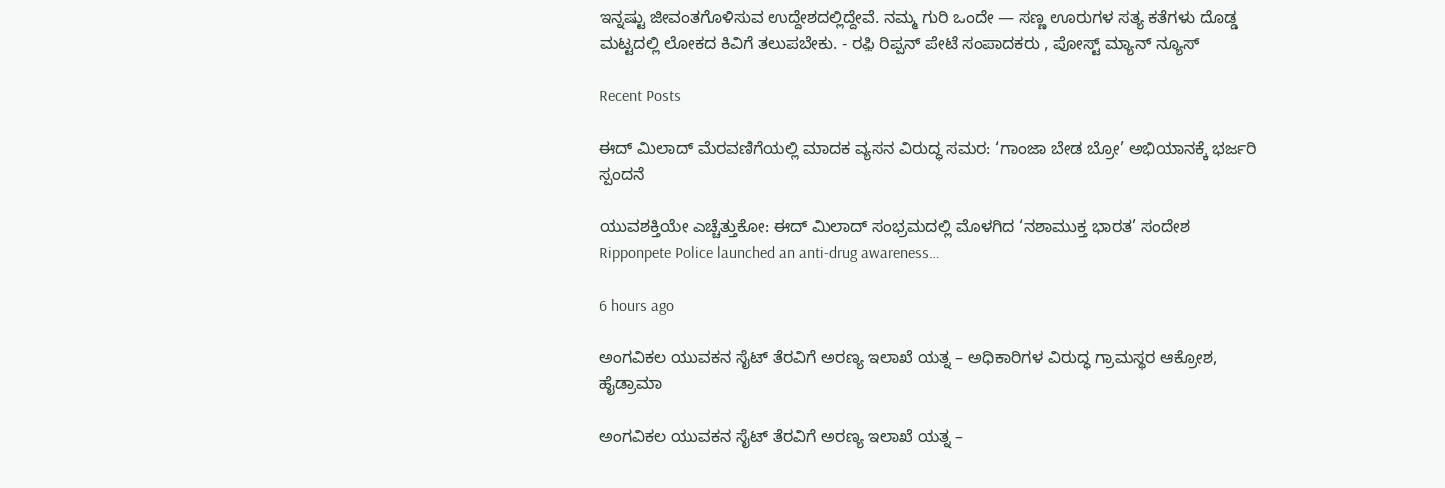ಇನ್ನಷ್ಟು ಜೀವಂತಗೊಳಿಸುವ ಉದ್ದೇಶದಲ್ಲಿದ್ದೇವೆ. ನಮ್ಮ ಗುರಿ ಒಂದೇ — ಸಣ್ಣ ಊರುಗಳ ಸತ್ಯ ಕತೆಗಳು ದೊಡ್ಡ ಮಟ್ಟದಲ್ಲಿ ಲೋಕದ ಕಿವಿಗೆ ತಲುಪಬೇಕು. - ರಫ಼ಿ ರಿಪ್ಪನ್ ಪೇಟೆ ಸಂಪಾದಕರು , ಪೋಸ್ಟ್ ಮ್ಯಾನ್ ನ್ಯೂಸ್

Recent Posts

ಈದ್ ಮಿಲಾದ್ ಮೆರವಣಿಗೆಯಲ್ಲಿ ಮಾದಕ ವ್ಯಸನ ವಿರುದ್ಧ ಸಮರ: ‘ಗಾಂಜಾ ಬೇಡ ಬ್ರೋ’ ಅಭಿಯಾನಕ್ಕೆ ಭರ್ಜರಿ ಸ್ಪಂದನೆ

ಯುವಶಕ್ತಿಯೇ ಎಚ್ಚೆತ್ತುಕೋ: ಈದ್ ಮಿಲಾದ್ ಸಂಭ್ರಮದಲ್ಲಿ ಮೊಳಗಿದ ‘ನಶಾಮುಕ್ತ ಭಾರತ’ ಸಂದೇಶ Ripponpete Police launched an anti-drug awareness…

6 hours ago

ಅಂಗವಿಕಲ ಯುವಕನ ಸೈಟ್ ತೆರವಿಗೆ ಅರಣ್ಯ ಇಲಾಖೆ ಯತ್ನ – ಅಧಿಕಾರಿಗಳ ವಿರುದ್ಧ ಗ್ರಾಮಸ್ಥರ ಆಕ್ರೋಶ, ಹೈಡ್ರಾಮಾ

ಅಂಗವಿಕಲ ಯುವಕನ ಸೈಟ್ ತೆರವಿಗೆ ಅರಣ್ಯ ಇಲಾಖೆ ಯತ್ನ –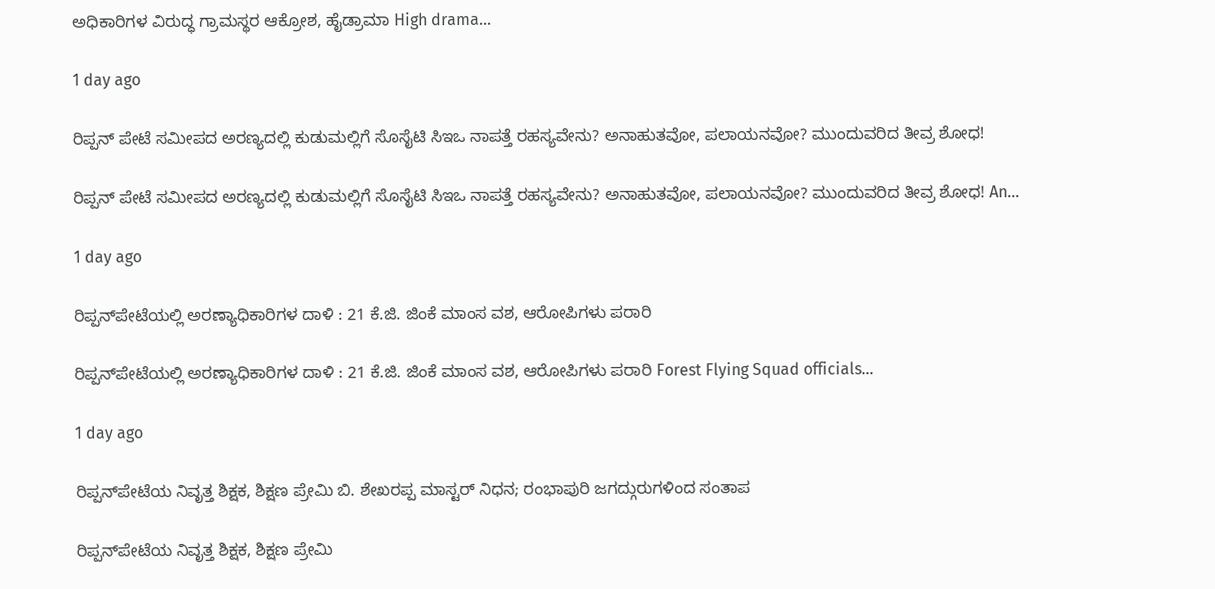ಅಧಿಕಾರಿಗಳ ವಿರುದ್ಧ ಗ್ರಾಮಸ್ಥರ ಆಕ್ರೋಶ, ಹೈಡ್ರಾಮಾ High drama…

1 day ago

ರಿಪ್ಪನ್ ಪೇಟೆ ಸಮೀಪದ ಅರಣ್ಯದಲ್ಲಿ ಕುಡುಮಲ್ಲಿಗೆ ಸೊಸೈಟಿ ಸಿಇಒ ನಾಪತ್ತೆ ರಹಸ್ಯವೇನು? ಅನಾಹುತವೋ, ಪಲಾಯನವೋ? ಮುಂದುವರಿದ ತೀವ್ರ ಶೋಧ!

ರಿಪ್ಪನ್ ಪೇಟೆ ಸಮೀಪದ ಅರಣ್ಯದಲ್ಲಿ ಕುಡುಮಲ್ಲಿಗೆ ಸೊಸೈಟಿ ಸಿಇಒ ನಾಪತ್ತೆ ರಹಸ್ಯವೇನು? ಅನಾಹುತವೋ, ಪಲಾಯನವೋ? ಮುಂದುವರಿದ ತೀವ್ರ ಶೋಧ! An…

1 day ago

ರಿಪ್ಪನ್‌ಪೇಟೆಯಲ್ಲಿ ಅರಣ್ಯಾಧಿಕಾರಿಗಳ ದಾಳಿ : 21 ಕೆ.ಜಿ. ಜಿಂಕೆ ಮಾಂಸ ವಶ, ಆರೋಪಿಗಳು ಪರಾರಿ

ರಿಪ್ಪನ್‌ಪೇಟೆಯಲ್ಲಿ ಅರಣ್ಯಾಧಿಕಾರಿಗಳ ದಾಳಿ : 21 ಕೆ.ಜಿ. ಜಿಂಕೆ ಮಾಂಸ ವಶ, ಆರೋಪಿಗಳು ಪರಾರಿ Forest Flying Squad officials…

1 day ago

ರಿಪ್ಪನ್‌ಪೇಟೆಯ ನಿವೃತ್ತ ಶಿಕ್ಷಕ, ಶಿಕ್ಷಣ ಪ್ರೇಮಿ ಬಿ. ಶೇಖರಪ್ಪ ಮಾಸ್ಟರ್ ನಿಧನ; ರಂಭಾಪುರಿ ಜಗದ್ಗುರುಗಳಿಂದ ಸಂತಾಪ

ರಿಪ್ಪನ್‌ಪೇಟೆಯ ನಿವೃತ್ತ ಶಿಕ್ಷಕ, ಶಿಕ್ಷಣ ಪ್ರೇಮಿ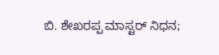ಬಿ. ಶೇಖರಪ್ಪ ಮಾಸ್ಟರ್ ನಿಧನ;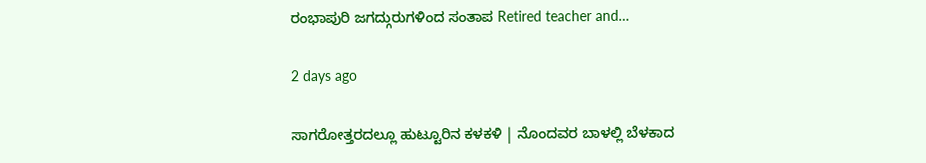ರಂಭಾಪುರಿ ಜಗದ್ಗುರುಗಳಿಂದ ಸಂತಾಪ Retired teacher and…

2 days ago

ಸಾಗರೋತ್ತರದಲ್ಲೂ ಹುಟ್ಟೂರಿನ ಕಳಕಳಿ | ನೊಂದವರ ಬಾಳಲ್ಲಿ ಬೆಳಕಾದ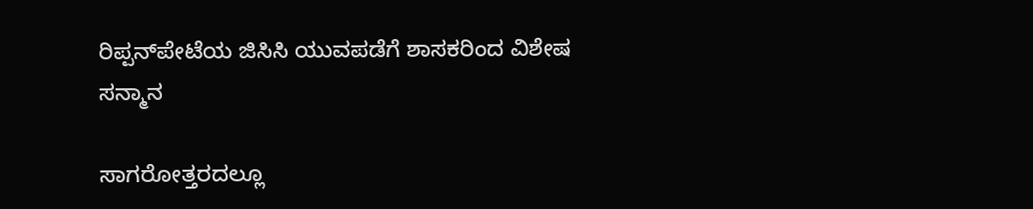ರಿಪ್ಪನ್‌ಪೇಟೆಯ ಜಿಸಿಸಿ ಯುವಪಡೆಗೆ ಶಾಸಕರಿಂದ ವಿಶೇಷ ಸನ್ಮಾನ

ಸಾಗರೋತ್ತರದಲ್ಲೂ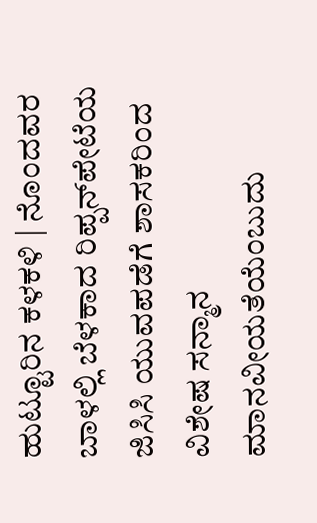ಹುಟ್ಟೂರಿನ ಕಳಕಳಿ | ನೊಂದವರ ಬಾಳಲ್ಲಿ ಬೆಳಕಾದ ರಿಪ್ಪನ್‌ಪೇಟೆಯ ಜಿಸಿಸಿ ಯುವಪಡೆಗೆ ಶಾಸಕರಿಂದ ವಿಶೇಷ ಸನ್ಮಾನ ಮಾನವೀಯತೆಯೆಂಬುದು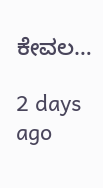ಕೇವಲ…

2 days ago